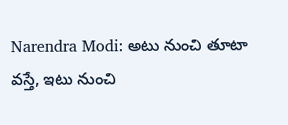Narendra Modi: అటు నుంచి తూటా వస్తే, ఇటు నుంచి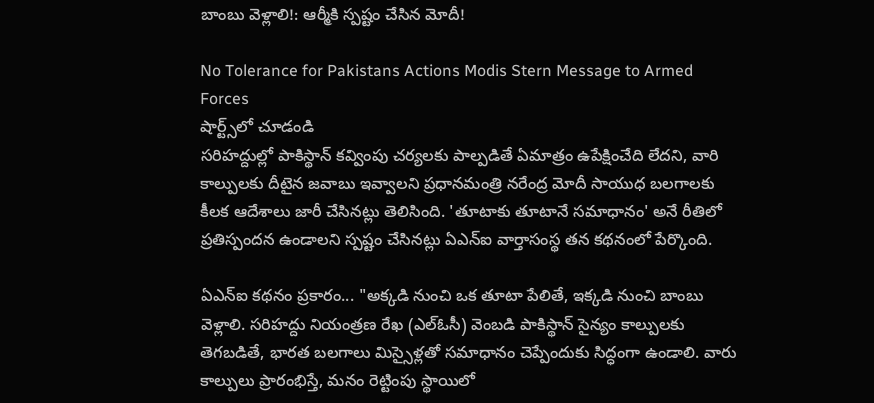బాంబు వెళ్లాలి!: ఆర్మీకి స్పష్టం చేసిన మోదీ!

No Tolerance for Pakistans Actions Modis Stern Message to Armed Forces
షార్ట్స్‌లో చూడండి
సరిహద్దుల్లో పాకిస్థాన్ కవ్వింపు చర్యలకు పాల్పడితే ఏమాత్రం ఉపేక్షించేది లేదని, వారి కాల్పులకు దీటైన జవాబు ఇవ్వాలని ప్రధానమంత్రి నరేంద్ర మోదీ సాయుధ బలగాలకు కీలక ఆదేశాలు జారీ చేసినట్లు తెలిసింది. 'తూటాకు తూటానే సమాధానం' అనే రీతిలో ప్రతిస్పందన ఉండాలని స్పష్టం చేసినట్లు ఏఎన్ఐ వార్తాసంస్థ తన కథనంలో పేర్కొంది.

ఏఎన్ఐ కథనం ప్రకారం... "అక్కడి నుంచి ఒక తూటా పేలితే, ఇక్కడి నుంచి బాంబు వెళ్లాలి. సరిహద్దు నియంత్రణ రేఖ (ఎల్ఓసీ) వెంబడి పాకిస్థాన్ సైన్యం కాల్పులకు తెగబడితే, భారత బలగాలు మిస్సైళ్లతో సమాధానం చెప్పేందుకు సిద్ధంగా ఉండాలి. వారు కాల్పులు ప్రారంభిస్తే, మనం రెట్టింపు స్థాయిలో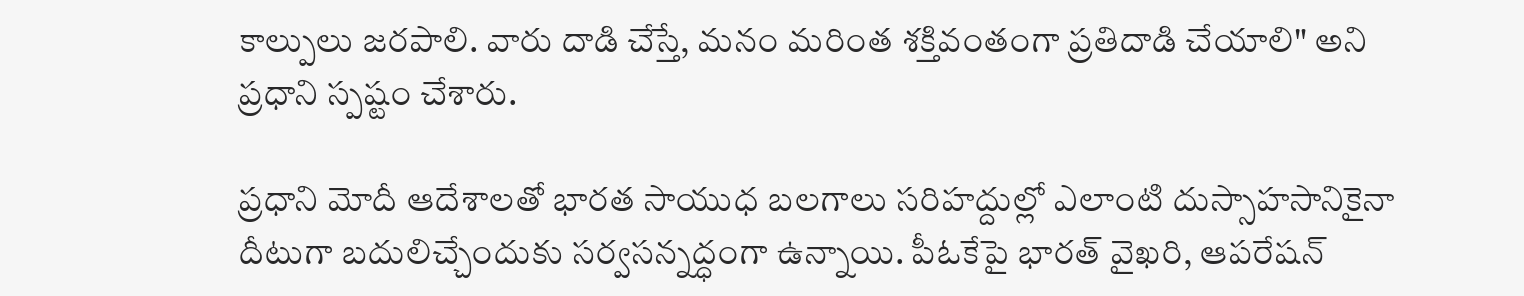కాల్పులు జరపాలి. వారు దాడి చేస్తే, మనం మరింత శక్తివంతంగా ప్రతిదాడి చేయాలి" అని ప్రధాని స్పష్టం చేశారు.

ప్రధాని మోదీ ఆదేశాలతో భారత సాయుధ బలగాలు సరిహద్దుల్లో ఎలాంటి దుస్సాహసానికైనా దీటుగా బదులిచ్చేందుకు సర్వసన్నద్ధంగా ఉన్నాయి. పీఓకేపై భారత్ వైఖరి, ఆపరేషన్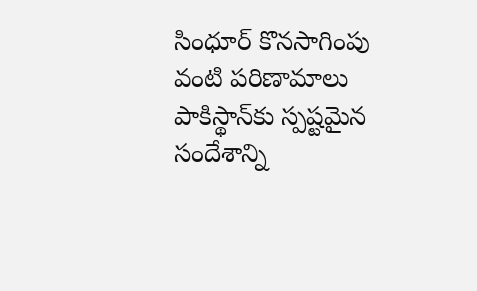సింధూర్ కొనసాగింపు వంటి పరిణామాలు పాకిస్థాన్‌కు స్పష్టమైన సందేశాన్ని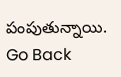పంపుతున్నాయి.
Go Back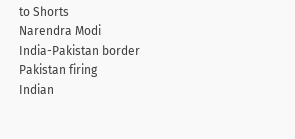to Shorts
Narendra Modi
India-Pakistan border
Pakistan firing
Indian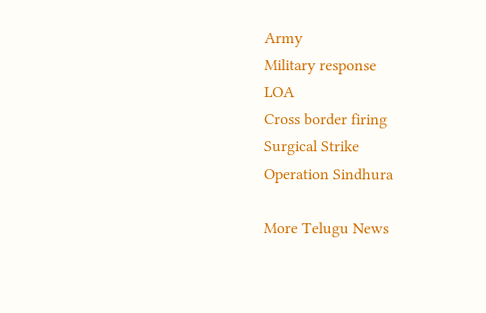Army
Military response
LOA
Cross border firing
Surgical Strike
Operation Sindhura

More Telugu News